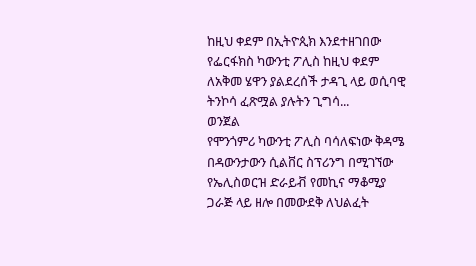ከዚህ ቀደም በኢትዮጲክ እንደተዘገበው የፌርፋክስ ካውንቲ ፖሊስ ከዚህ ቀደም ለአቅመ ሄዋን ያልደረሰች ታዳጊ ላይ ወሲባዊ ትንኮሳ ፈጽሟል ያሉትን ጊግሳ...
ወንጀል
የሞንጎምሪ ካውንቲ ፖሊስ ባሳለፍነው ቅዳሜ በዳውንታውን ሲልቨር ስፕሪንግ በሚገኘው የኤሊስወርዝ ድራይቭ የመኪና ማቆሚያ ጋራጅ ላይ ዘሎ በመውደቅ ለህልፈት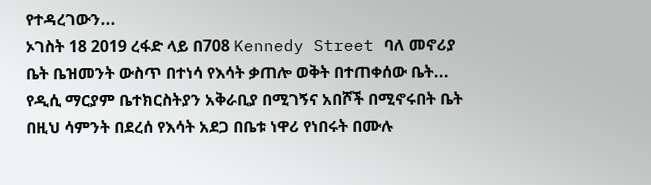የተዳረገውን...
ኦገስት 18 2019 ረፋድ ላይ በ708 Kennedy Street ባለ መኖሪያ ቤት ቤዝመንት ውስጥ በተነሳ የእሳት ቃጠሎ ወቅት በተጠቀሰው ቤት...
የዲሲ ማርያም ቤተክርስትያን አቅራቢያ በሚገኝና አበሾች በሚኖሩበት ቤት በዚህ ሳምንት በደረሰ የእሳት አደጋ በቤቱ ነዋሪ የነበሩት በሙሉ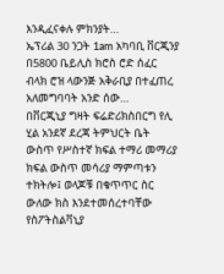እንዲፈናቀሉ ምክንያት...
ኤፕሪል 30 ንጋት 1am አካባቢ ቨርጂንያ በ5800 ቤይሊስ ክሮስ ሮድ ሰፈር ብላክ ሮዝ ላውንጅ አቅራቢያ በተፈጠረ አለመግባባት አንድ ሰው...
በቨርጂኒያ ግዛት ፍሬድሪክስበርግ የሊ ሂል አንደኛ ደረጃ ትምህርት ቤት ውስጥ የሥስተኛ ክፍል ተማሪ መማሪያ ክፍል ውስጥ መሳሪያ ማምጣቱን ተክትሎ፤ ወላጆቹ በቁጥጥር ስር ውለው ክስ እንደተመሰረተባቸው የስፖትስልቫኒያ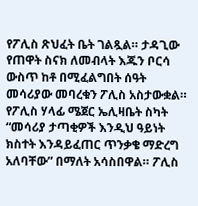የፖሊስ ጽህፈት ቤት ገልጿል። ታዳጊው የጠዋት ስናክ ለመብላት እጁን ቦርሳ ውስጥ ከቶ በሚፈልግበት ሰዓት መሳሪያው መባረቁን ፖሊስ አስታውቋል። የፖሊስ ሃላፊ ሜጀር ኤሊዛቤት ስካት “መሳሪያ ታጣቂዎች እንዲህ ዓይነት ክስተት እንዳይፈጠር ጥንቃቄ ማድረግ አለባቸው” በማለት አሳስበዋል። ፖሊስ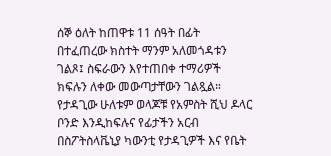ሰኞ ዕለት ከጠዋቱ 11 ሰዓት በፊት በተፈጠረው ክስተት ማንም አለመጎዳቱን ገልጾ፤ ስፍራውን እየተጠበቀ ተማሪዎች ክፍሉን ለቀው መውጣታቸውን ገልጿል። የታዳጊው ሁለቱም ወላጆቹ የአምስት ሺህ ዶላር ቦንድ እንዲከፍሉና የፊታችን አርብ በስፖትስላቬኒያ ካውንቲ የታዳጊዎች እና የቤት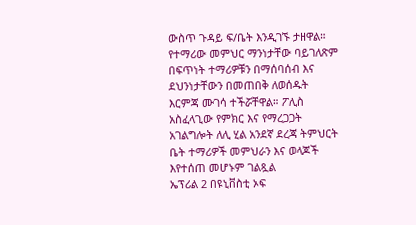ውስጥ ጉዳይ ፍ/ቤት እንዲገኙ ታዘዋል። የተማሪው መምህር ማንነታቸው ባይገለጽም በፍጥነት ተማሪዎቹን በማሰባሰብ እና ደህንነታቸውን በመጠበቅ ለወሰዱት እርምጃ ሙገሳ ተችሯቸዋል። ፖሊስ አስፈላጊው የምክር እና የማረጋጋት አገልግሎት ለሊ ሂል አንደኛ ደረጃ ትምህርት ቤት ተማሪዎች መምህራን እና ወላጆች እየተሰጠ መሆኑም ገልጿል
ኤፕሪል 2 በዩኒቨስቲ ኦፍ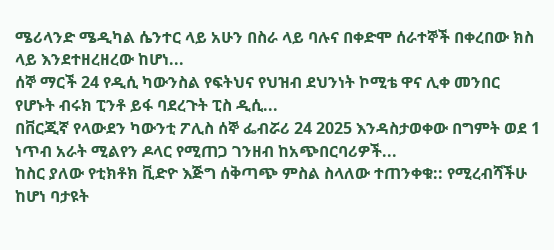ሜሪላንድ ሜዲካል ሴንተር ላይ አሁን በስራ ላይ ባሉና በቀድሞ ሰራተኞች በቀረበው ክስ ላይ እንደተዘረዘረው ከሆነ...
ሰኞ ማርች 24 የዲሲ ካውንስል የፍትህና የህዝብ ደህንነት ኮሚቴ ዋና ሊቀ መንበር የሆኑት ብሩክ ፒንቶ ይፋ ባደረጉት ፒስ ዲሲ...
በቨርጂኛ የላውደን ካውንቲ ፖሊስ ሰኞ ፌብሯሪ 24 2025 እንዳስታወቀው በግምት ወደ 1 ነጥብ አራት ሚልየን ዶላር የሚጠጋ ገንዘብ ከአጭበርባሪዎች...
ከስር ያለው የቲክቶክ ቪድዮ እጅግ ሰቅጣጭ ምስል ስላለው ተጠንቀቁ:: የሚረብሻችሁ ከሆነ ባታዩት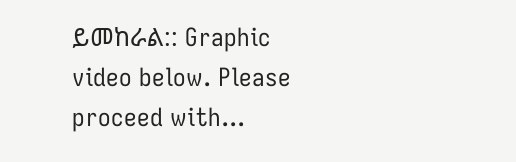ይመከራል:: Graphic video below. Please proceed with...